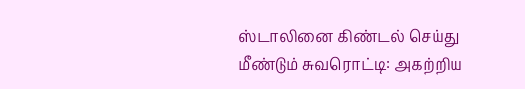ஸ்டாலினை கிண்டல் செய்து மீண்டும் சுவரொட்டி: அகற்றிய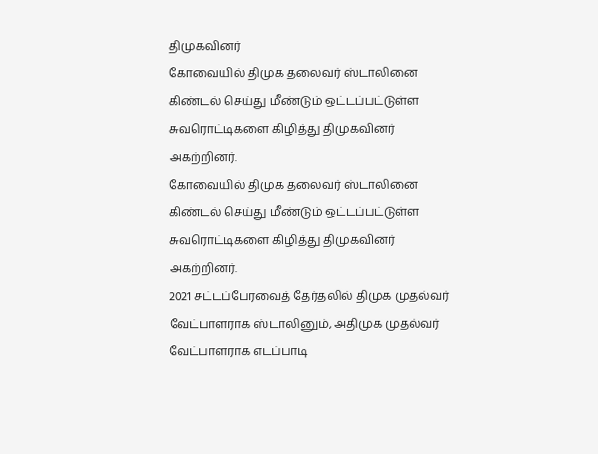திமுகவினர்
கோவையில் திமுக தலைவர் ஸ்டாலினை கிண்டல் செய்து மீண்டும் ஒட்டப்பட்டுள்ள சுவரொட்டிகளை கிழித்து திமுகவினர் அகற்றினர்.
கோவையில் திமுக தலைவர் ஸ்டாலினை கிண்டல் செய்து மீண்டும் ஒட்டப்பட்டுள்ள சுவரொட்டிகளை கிழித்து திமுகவினர் அகற்றினர்.
2021 சட்டப்பேரவைத் தேர்தலில் திமுக முதல்வர் வேட்பாளராக ஸ்டாலினும், அதிமுக முதல்வர் வேட்பாளராக எடப்பாடி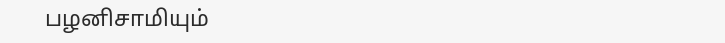பழனிசாமியும்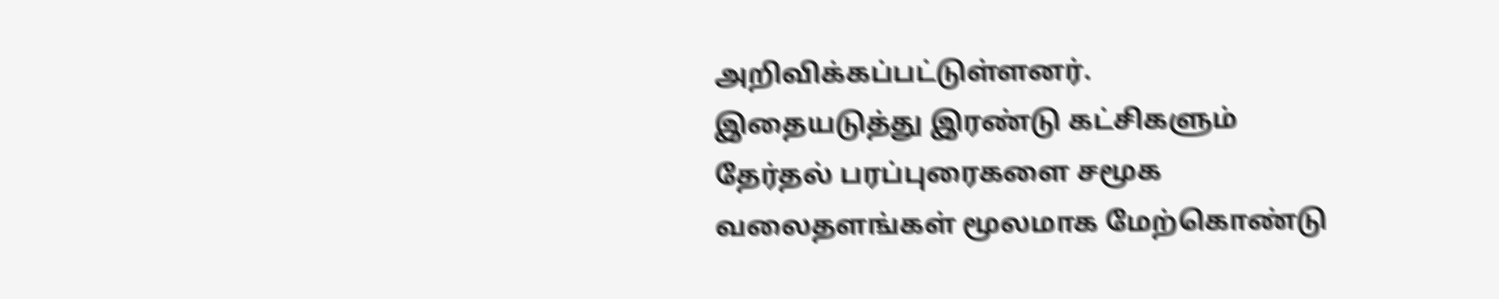அறிவிக்கப்பட்டுள்ளனர்.
இதையடுத்து இரண்டு கட்சிகளும் தேர்தல் பரப்புரைகளை சமூக வலைதளங்கள் மூலமாக மேற்கொண்டு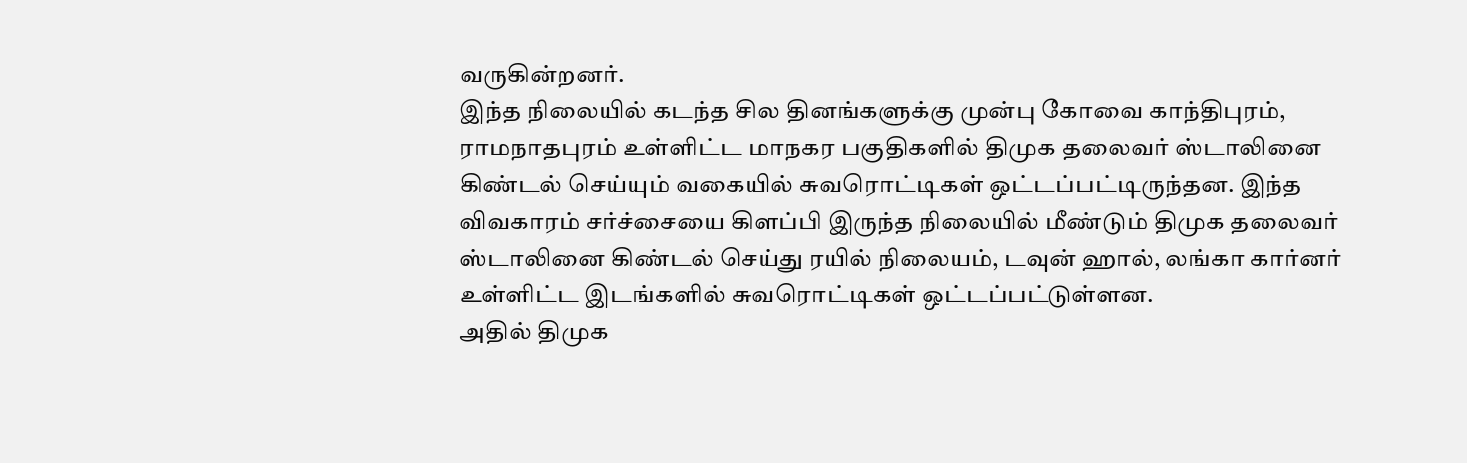வருகின்றனர்.
இந்த நிலையில் கடந்த சில தினங்களுக்கு முன்பு கோவை காந்திபுரம், ராமநாதபுரம் உள்ளிட்ட மாநகர பகுதிகளில் திமுக தலைவர் ஸ்டாலினை கிண்டல் செய்யும் வகையில் சுவரொட்டிகள் ஒட்டப்பட்டிருந்தன. இந்த விவகாரம் சர்ச்சையை கிளப்பி இருந்த நிலையில் மீண்டும் திமுக தலைவர் ஸ்டாலினை கிண்டல் செய்து ரயில் நிலையம், டவுன் ஹால், லங்கா கார்னர் உள்ளிட்ட இடங்களில் சுவரொட்டிகள் ஒட்டப்பட்டுள்ளன.
அதில் திமுக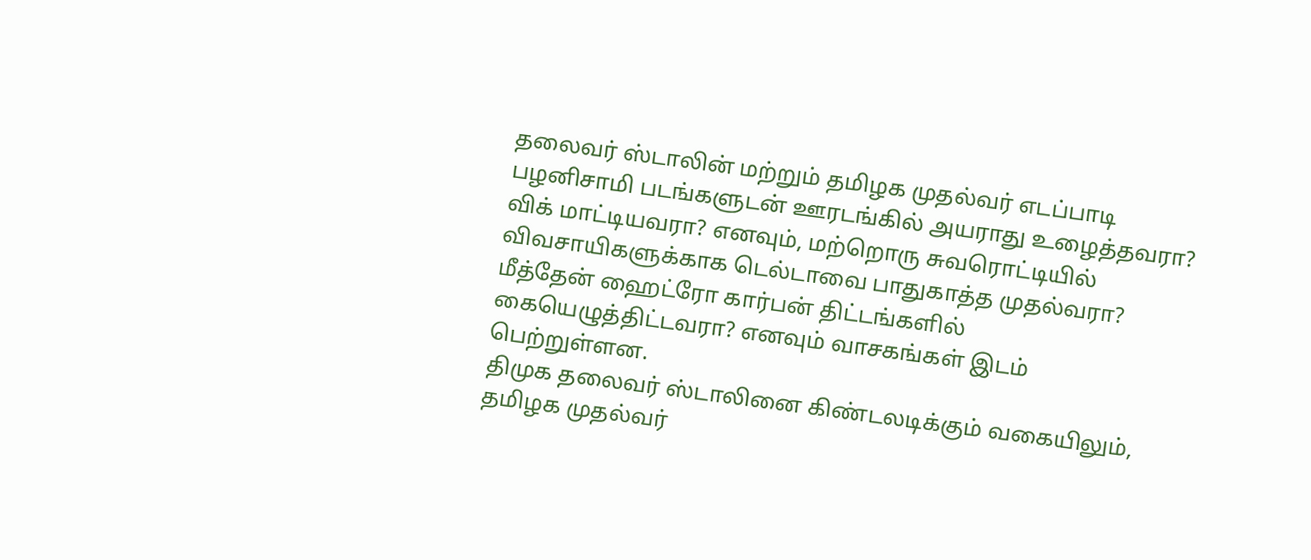தலைவர் ஸ்டாலின் மற்றும் தமிழக முதல்வர் எடப்பாடி பழனிசாமி படங்களுடன் ஊரடங்கில் அயராது உழைத்தவரா? விக் மாட்டியவரா? எனவும், மற்றொரு சுவரொட்டியில் விவசாயிகளுக்காக டெல்டாவை பாதுகாத்த முதல்வரா? மீத்தேன் ஹைட்ரோ கார்பன் திட்டங்களில் கையெழுத்திட்டவரா? எனவும் வாசகங்கள் இடம் பெற்றுள்ளன.
திமுக தலைவர் ஸ்டாலினை கிண்டலடிக்கும் வகையிலும், தமிழக முதல்வர்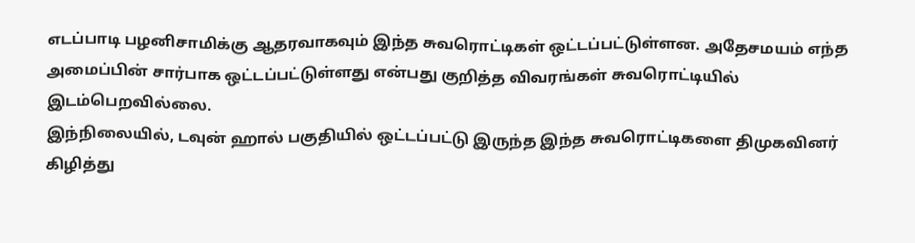எடப்பாடி பழனிசாமிக்கு ஆதரவாகவும் இந்த சுவரொட்டிகள் ஒட்டப்பட்டுள்ளன. அதேசமயம் எந்த அமைப்பின் சார்பாக ஒட்டப்பட்டுள்ளது என்பது குறித்த விவரங்கள் சுவரொட்டியில் இடம்பெறவில்லை.
இந்நிலையில், டவுன் ஹால் பகுதியில் ஒட்டப்பட்டு இருந்த இந்த சுவரொட்டிகளை திமுகவினர் கிழித்து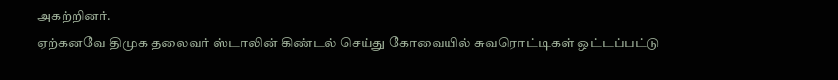அகற்றினர்.
ஏற்கனவே திமுக தலைவர் ஸ்டாலின் கிண்டல் செய்து கோவையில் சுவரொட்டிகள் ஒட்டப்பட்டு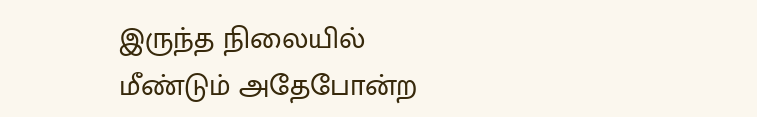இருந்த நிலையில் மீண்டும் அதேபோன்ற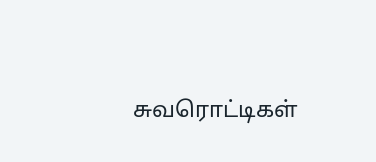சுவரொட்டிகள்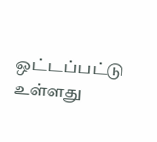ஒட்டப்பட்டு உள்ளது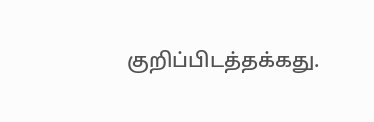குறிப்பிடத்தக்கது.